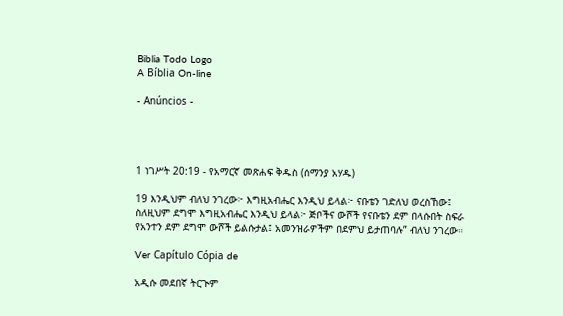Biblia Todo Logo
A Bíblia On-line

- Anúncios -




1 ነገሥት 20:19 - የአማርኛ መጽሐፍ ቅዱስ (ሰማንያ አሃዱ)

19 እንዲህም ብለህ ንገረው፦ እግዚአብሔር እንዲህ ይላል፦ ናቡቴን ገድለህ ወረስኸው፤ ስለዚህም ደግሞ እግዚአብሔር እንዲህ ይላል፦ ጅቦችና ውሾች የናቡቴን ደም በላሱበት ስፍራ የአንተን ደም ደግሞ ውሾች ይልሱታል፤ አመንዝራዎችም በደምህ ይታጠባሉ” ብለህ ንገረው።

Ver Capítulo Cópia de

አዲሱ መደበኛ ትርጒም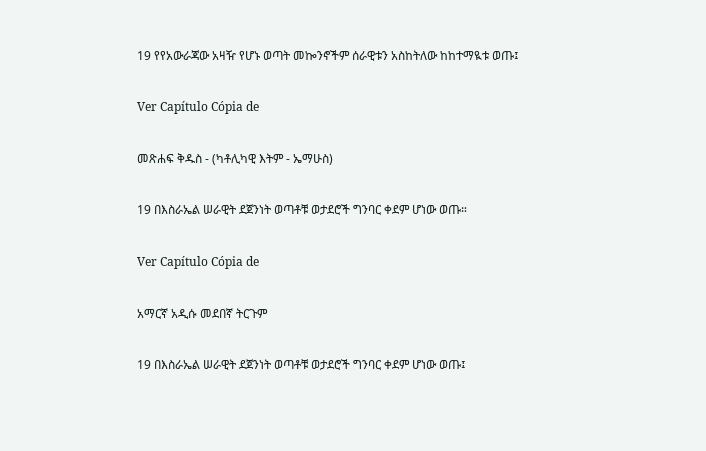19 የየአውራጃው አዛዥ የሆኑ ወጣት መኰንኖችም ሰራዊቱን አስከትለው ከከተማዪቱ ወጡ፤

Ver Capítulo Cópia de

መጽሐፍ ቅዱስ - (ካቶሊካዊ እትም - ኤማሁስ)

19 በእስራኤል ሠራዊት ደጀንነት ወጣቶቹ ወታደሮች ግንባር ቀደም ሆነው ወጡ።

Ver Capítulo Cópia de

አማርኛ አዲሱ መደበኛ ትርጉም

19 በእስራኤል ሠራዊት ደጀንነት ወጣቶቹ ወታደሮች ግንባር ቀደም ሆነው ወጡ፤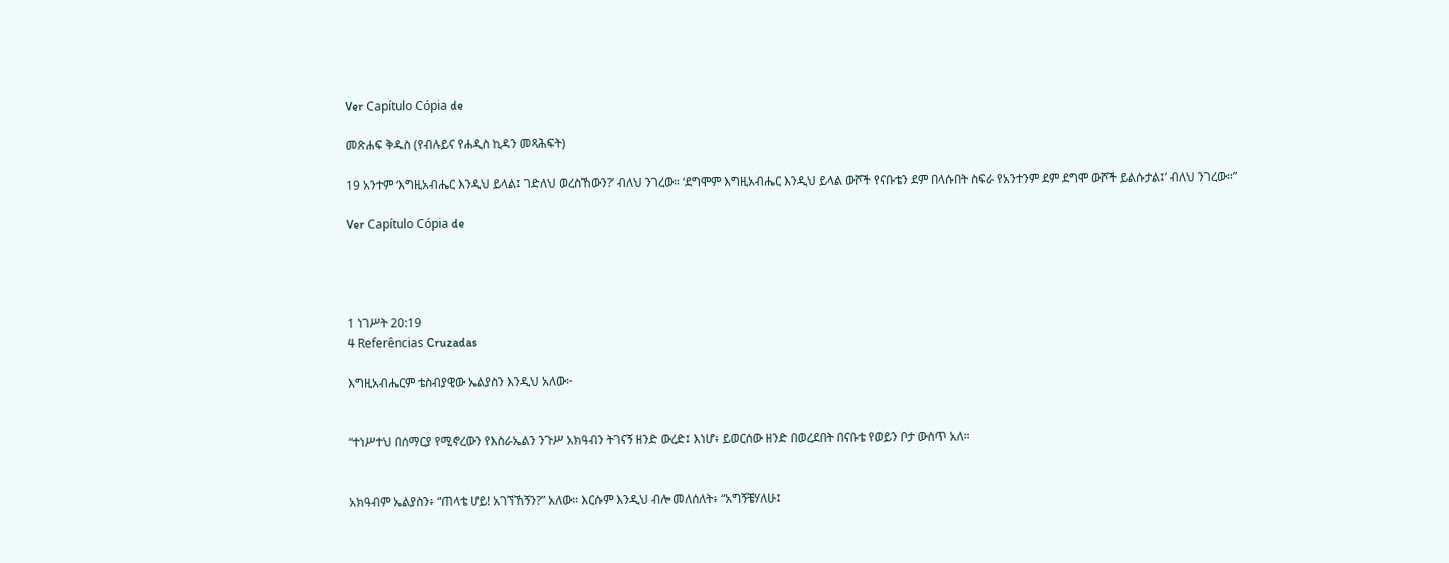Ver Capítulo Cópia de

መጽሐፍ ቅዱስ (የብሉይና የሐዲስ ኪዳን መጻሕፍት)

19 አንተም ‘እግዚአብሔር እንዲህ ይላል፤ ገድለህ ወረስኸውን?’ ብለህ ንገረው። ‘ደግሞም እግዚአብሔር እንዲህ ይላል ውሾች የናቡቴን ደም በላሱበት ስፍራ የአንተንም ደም ደግሞ ውሾች ይልሱታል፤’ ብለህ ንገረው።”

Ver Capítulo Cópia de




1 ነገሥት 20:19
4 Referências Cruzadas

እግዚአብሔርም ቴስብያዊው ኤልያስን እንዲህ አለው፦


“ተነሥተህ በሰማርያ የሚኖረውን የእስራኤልን ንጉሥ አክዓብን ትገናኝ ዘንድ ውረድ፤ እነሆ፥ ይወርሰው ዘንድ በወረደበት በናቡቴ የወይን ቦታ ውስጥ አለ።


አክዓብም ኤልያስን፥ “ጠላቴ ሆይ! አገኘኸኝን?” አለው። እርሱም እንዲህ ብሎ መለሰለት፥ “አግኝቼሃለሁ፤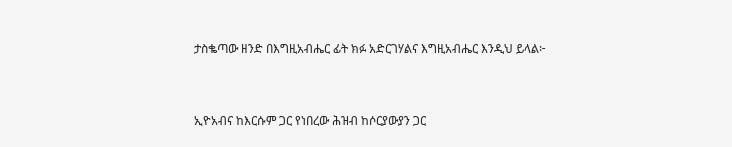ታስቈጣው ዘንድ በእግዚአብሔር ፊት ክፉ አድርገሃልና እግዚአብሔር እንዲህ ይላል፦


ኢዮአብና ከእርሱም ጋር የነበረው ሕዝብ ከሶርያውያን ጋር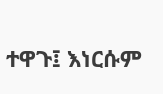ተዋጉ፤ እነርሱም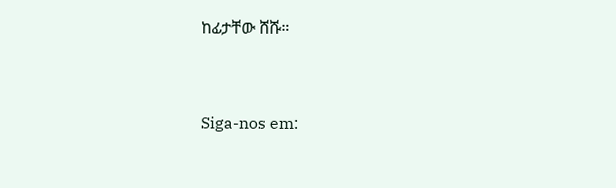ከፊታቸው ሸሹ።


Siga-nos em: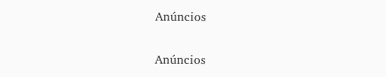Anúncios


Anúncios